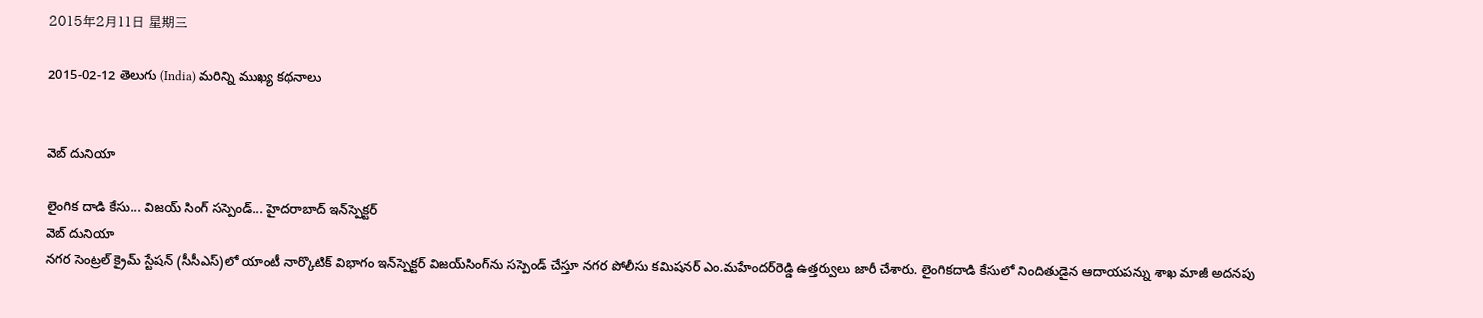2015年2月11日 星期三

2015-02-12 తెలుగు (India) మరిన్ని ముఖ్య కథనాలు


వెబ్ దునియా

లైంగిక దాడి కేసు... విజయ్ సింగ్ సస్పెండ్... హైదరాబాద్ ఇన్‌స్పెక్టర్
వెబ్ దునియా
నగర సెంట్రల్ క్రైమ్ స్టేషన్ (సీసీఎస్)లో యాంటీ నార్కొటిక్ విభాగం ఇన్‌స్పెక్టర్ విజయ్‌సింగ్‌ను సస్పెండ్ చేస్తూ నగర పోలీసు కమిషనర్ ఎం.మహేందర్‌రెడ్డి ఉత్తర్వులు జారీ చేశారు. లైంగికదాడి కేసులో నిందితుడైన ఆదాయపన్ను శాఖ మాజీ అదనపు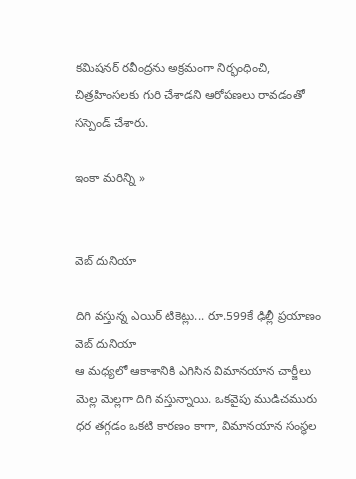కమిషనర్ రవీంద్రను అక్రమంగా నిర్భంధించి, చిత్రహింసలకు గురి చేశాడని ఆరోపణలు రావడంతో సస్పెండ్ చేశారు.

ఇంకా మరిన్ని »


వెబ్ దునియా

దిగి వస్తున్న ఎయిర్ టికెట్లు... రూ.599కే ఢిల్లీ ప్రయాణం
వెబ్ దునియా
ఆ మధ్యలో ఆకాశానికి ఎగిసిన విమానయాన చార్జీలు మెల్ల మెల్లగా దిగి వస్తున్నాయి. ఒకవైపు ముడిచమురు ధర తగ్గడం ఒకటి కారణం కాగా, విమానయాన సంస్థల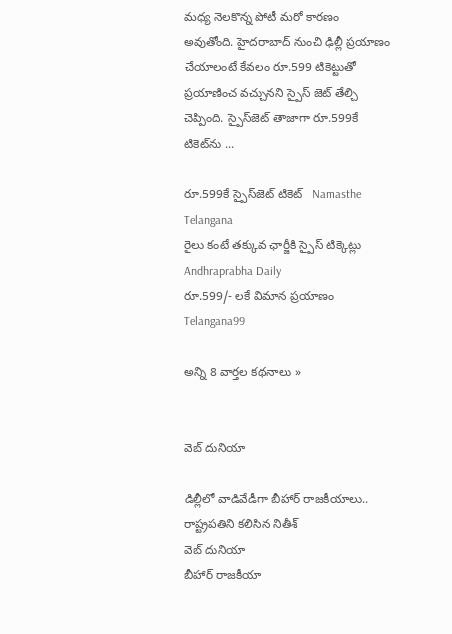మధ్య నెలకొన్న పోటీ మరో కారణం అవుతోంది. హైదరాబాద్ నుంచి ఢిల్లీ ప్రయాణం చేయాలంటే కేవలం రూ.599 టికెట్టుతో ప్రయాణించ వచ్చునని స్పైస్ జెట్ తేల్చి చెప్పింది. స్పైస్‌జెట్ తాజాగా రూ.599కే టికెట్‌ను ...

రూ.599కే స్పైస్‌జెట్ టికెట్   Namasthe Telangana
రైలు కంటే తక్కువ ఛార్జీకి స్పైస్‌ టిక్కెట్లు   Andhraprabha Daily
రూ.599/- లకే విమాన ప్రయాణం   Telangana99

అన్ని 8 వార్తల కథనాలు »


వెబ్ దునియా

డిల్లీలో వాడివేడీగా బీహార్ రాజకీయాలు.. రాష్ట్రపతిని కలిసిన నితీశ్
వెబ్ దునియా
బీహార్ రాజకీయా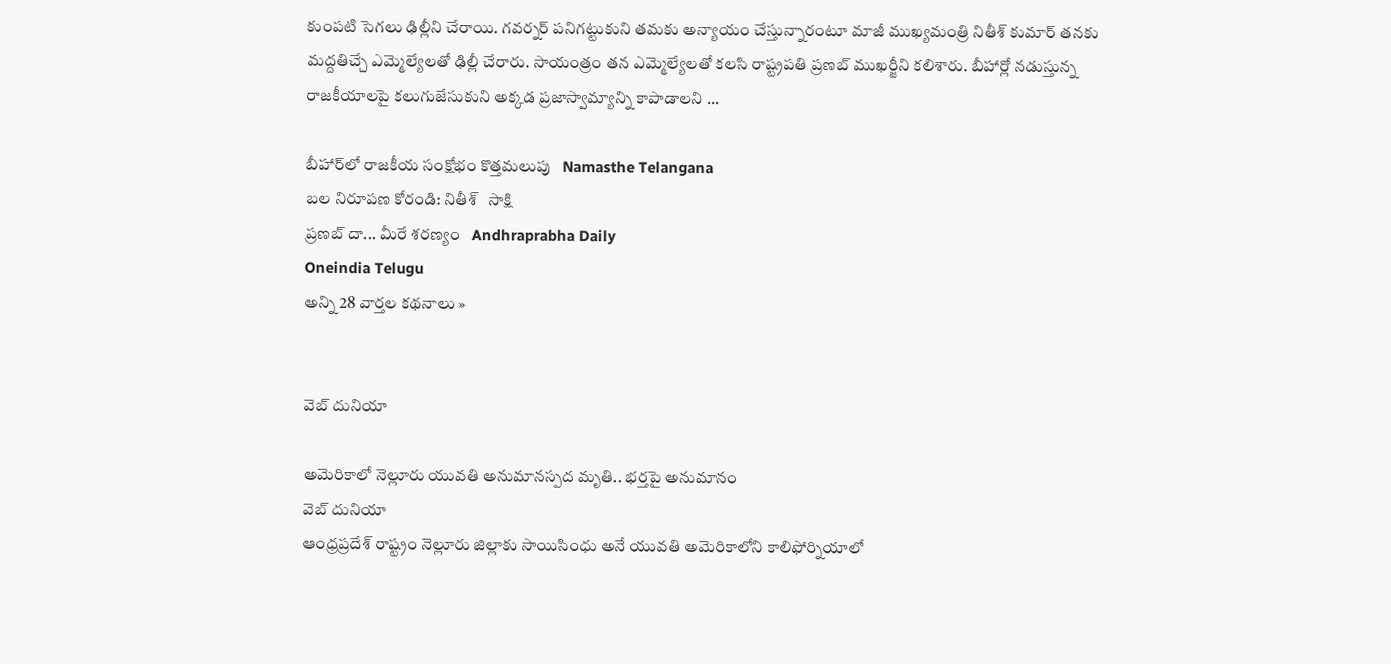కుంపటి సెగలు ఢిల్లీని చేరాయి. గవర్నర్ పనిగట్టుకుని తమకు అన్యాయం చేస్తున్నారంటూ మాజీ ముఖ్యమంత్రి నితీశ్ కుమార్ తనకు మద్దతిచ్చే ఎమ్మెల్యేలతో ఢిల్లీ చేరారు. సాయంత్రం తన ఎమ్మెల్యేలతో కలసి రాష్ట్రపతి ప్రణబ్ ముఖర్జీని కలిశారు. బీహార్లో నడుస్తున్న రాజకీయాలపై కలుగుజేసుకుని అక్కడ ప్రజాస్వామ్యాన్ని కాపాడాలని ...

బీహార్‌లో రాజకీయ సంక్షోభం కొత్తమలుపు   Namasthe Telangana
బల నిరూపణ కోరండి: నితీశ్   సాక్షి
ప్రణబ్‌ దా... మీరే శరణ్యం   Andhraprabha Daily
Oneindia Telugu
అన్ని 28 వార్తల కథనాలు »


వెబ్ దునియా

అమెరికాలో నెల్లూరు యువతి అనుమానస్పద మృతి.. భర్తపై అనుమానం
వెబ్ దునియా
ఆంధ్రప్రదేశ్ రాష్ట్రం నెల్లూరు జిల్లాకు సాయిసింధు అనే యువతి అమెరికాలోని కాలిఫోర్నియాలో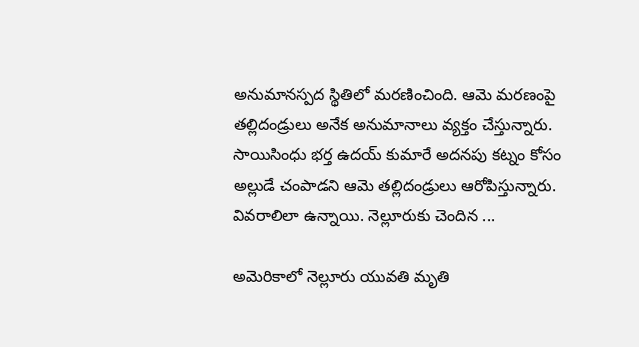అనుమానస్పద స్థితిలో మరణించింది. ఆమె మరణంపై తల్లిదండ్రులు అనేక అనుమానాలు వ్యక్తం చేస్తున్నారు. సాయిసింధు భర్త ఉదయ్‌ కుమారే అదనపు కట్నం కోసం అల్లుడే చంపాడని ఆమె తల్లిదండ్రులు ఆరోపిస్తున్నారు. వివరాలిలా ఉన్నాయి. నెల్లూరుకు చెందిన ...

అమెరికాలో నెల్లూరు యువతి మృతి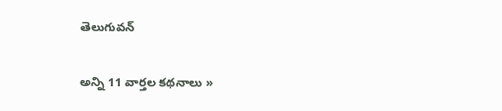తెలుగువన్

అన్ని 11 వార్తల కథనాలు »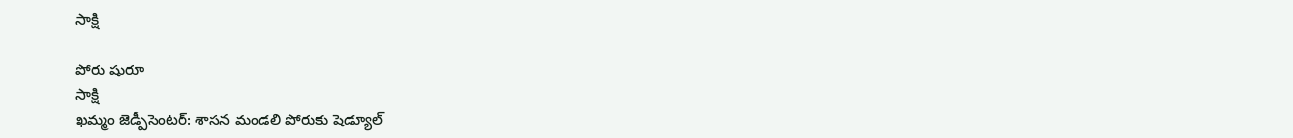సాక్షి

పోరు షురూ
సాక్షి
ఖమ్మం జెడ్పీసెంటర్: శాసన మండలి పోరుకు షెడ్యూల్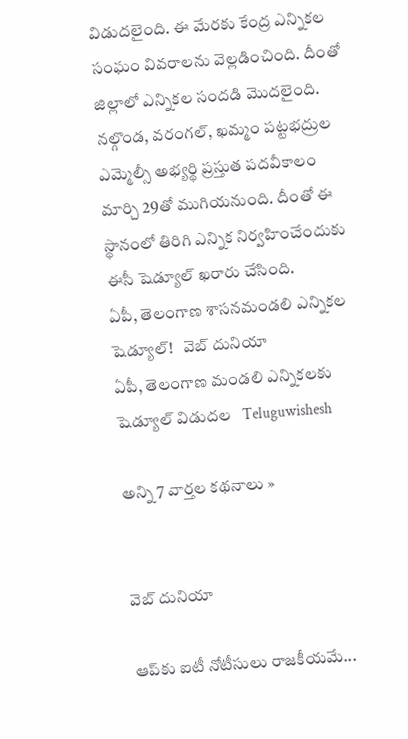విడుదలైంది. ఈ మేరకు కేంద్ర ఎన్నికల సంఘం వివరాలను వెల్లడించింది. దీంతో జిల్లాలో ఎన్నికల సందడి మొదలైంది. నల్గొండ, వరంగల్, ఖమ్మం పట్టభద్రుల ఎమ్మెల్సీ అభ్యర్థి ప్రస్తుత పదవీకాలం మార్చి 29తో ముగియనుంది. దీంతో ఈ స్థానంలో తిరిగి ఎన్నిక నిర్వహించేందుకు ఈసీ షెడ్యూల్ ఖరారు చేసింది.
ఏపీ, తెలంగాణ శాసనమండలి ఎన్నికల షెడ్యూల్!   వెబ్ దునియా
ఏపీ, తెలంగాణ మండలి ఎన్నికలకు షెడ్యూల్ విడుదల   Teluguwishesh

అన్ని 7 వార్తల కథనాలు »


వెబ్ దునియా

ఆప్‌కు ఐటీ నోటీసులు రాజకీయమే...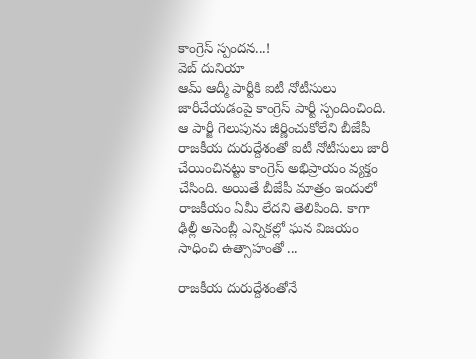కాంగ్రెస్ స్పందన...!
వెబ్ దునియా
ఆమ్ ఆద్మీ పార్టీకి ఐటీ నోటీసులు జారీచేయడంపై కాంగ్రెస్ పార్టీ స్పందించింది. ఆ పార్జీ గెలుపును జీర్ణించుకోలేని బీజేపీ రాజకీయ దురుద్దేశంతో ఐటీ నోటీసులు జారీ చేయించినట్టు కాంగ్రెస్ అభిప్రాయం వ్యక్తం చేసింది. అయితే బీజేపీ మాత్రం ఇందులో రాజకీయం ఏమీ లేదని తెలిపింది. కాగా ఢిల్లీ అసెంబ్లీ ఎన్నికల్లో ఘన విజయం సాధించి ఉత్సాహంతో ...

రాజకీయ దురుద్దేశంతోనే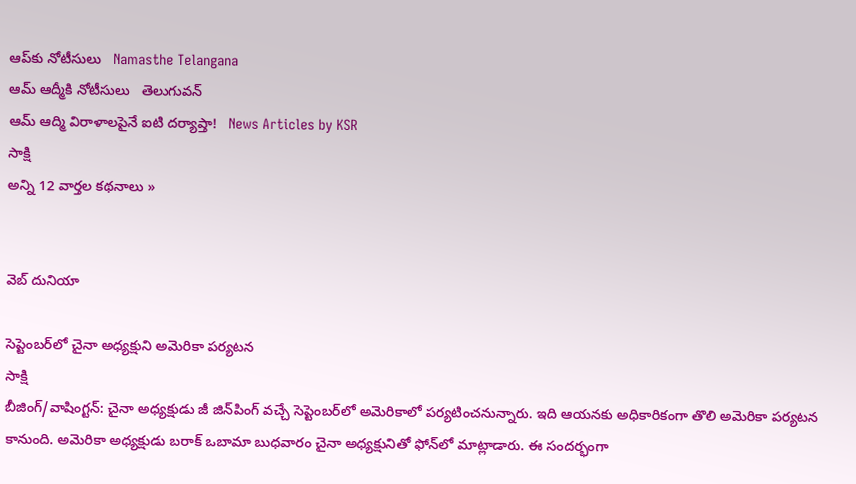ఆప్‌కు నోటీసులు   Namasthe Telangana
ఆమ్ ఆద్మీకి నోటీసులు   తెలుగువన్
ఆమ్ ఆద్మి విరాళాలపైనే ఐటి దర్యాప్తా!   News Articles by KSR
సాక్షి
అన్ని 12 వార్తల కథనాలు »


వెబ్ దునియా

సెప్టెంబర్‌లో చైనా అధ్యక్షుని అమెరికా పర్యటన
సాక్షి
బీజింగ్/వాషింగ్టన్: చైనా అధ్యక్షుడు జీ జిన్‌పింగ్ వచ్చే సెప్టెంబర్‌లో అమెరికాలో పర్యటించనున్నారు. ఇది ఆయనకు అధికారికంగా తొలి అమెరికా పర్యటన కానుంది. అమెరికా అధ్యక్షుడు బరాక్ ఒబామా బుధవారం చైనా అధ్యక్షునితో ఫోన్‌లో మాట్లాడారు. ఈ సందర్భంగా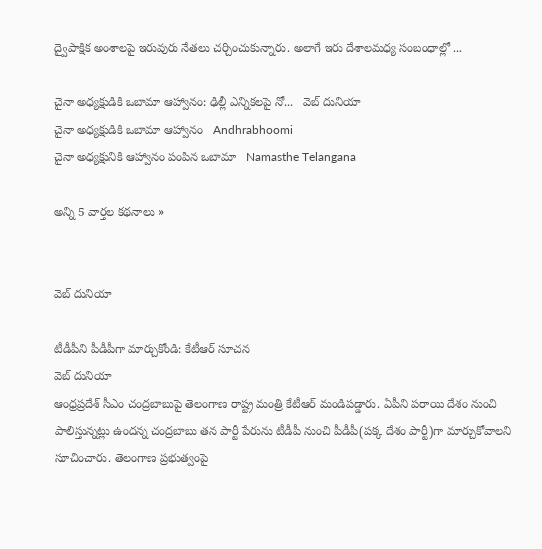ద్వైపాక్షిక అంశాలపై ఇరువురు నేతలు చర్చించుకున్నారు. అలాగే ఇరు దేశాలమధ్య సంబంధాల్లో ...

చైనా అధ్యక్షుడికి ఒబామా ఆహ్వానం: ఢిల్లీ ఎన్నికలపై నో...   వెబ్ దునియా
చైనా అధ్యక్షుడికి ఒబామా ఆహ్వానం   Andhrabhoomi
చైనా అధ్యక్షునికి ఆహ్వానం పంపిన ఒబామా   Namasthe Telangana

అన్ని 5 వార్తల కథనాలు »


వెబ్ దునియా

టీడీపీని పీడీపీగా మార్చుకోండి: కేటీఆర్ సూచన
వెబ్ దునియా
ఆంధ్రప్రదేశ్ సీఎం చంద్రబాబుపై తెలంగాణ రాష్ట్ర మంత్రి కేటీఆర్ మండిపడ్డారు. ఏపీని పరాయి దేశం నుంచి పాలిస్తున్నట్లు ఉందన్న చంద్రబాబు తన పార్టీ పేరును టీడీపీ నుంచి పీడీపీ(పక్క దేశం పార్టీ)గా మార్చుకోవాలని సూచించారు. తెలంగాణ ప్రభుత్వంపై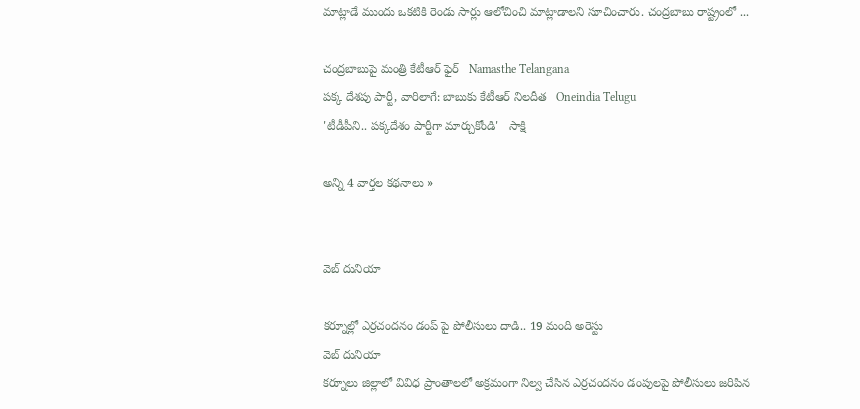మాట్లాడే ముందు ఒకటికి రెండు సార్లు ఆలోచించి మాట్లాడాలని సూచించారు. చంద్రబాబు రాష్ట్రంలో ...

చంద్రబాబుపై మంత్రి కేటీఆర్ ఫైర్   Namasthe Telangana
పక్క దేశపు పార్టీ, వారిలాగే: బాబుకు కేటీఆర్ నిలదీత   Oneindia Telugu
'టీడీపీని.. పక్కదేశం పార్టీగా మార్చుకోండి'   సాక్షి

అన్ని 4 వార్తల కథనాలు »


వెబ్ దునియా

కర్నూల్లో ఎర్రచందనం డంప్ పై పోలీసులు దాడి.. 19 మంది అరెస్టు
వెబ్ దునియా
కర్నూలు జిల్లాలో వివిధ ప్రాంతాలలో అక్రమంగా నిల్వ చేసిన ఎర్రచందనం డంపులపై పోలీసులు జరిపిన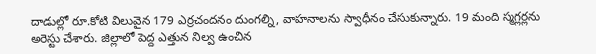దాడుల్లో రూ.కోటి విలువైన 179 ఎర్రచందనం దుంగల్ని, వాహనాలను స్వాధీనం చేసుకున్నారు. 19 మంది స్మగ్లర్లను అరెస్టు చేశారు. జిల్లాలో పెద్ద ఎత్తున నిల్వ ఉంచిన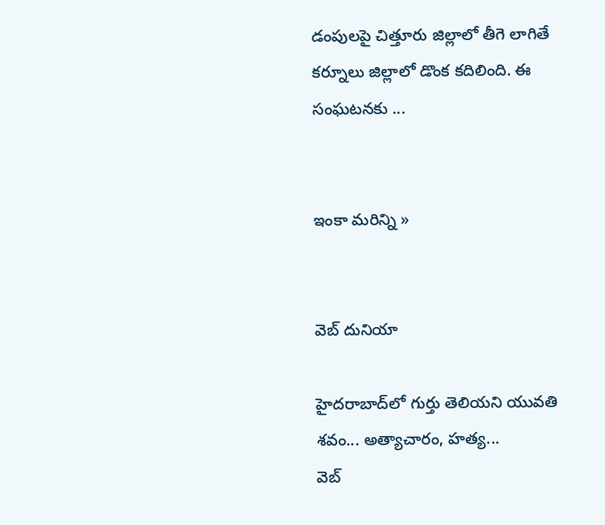డంపులపై చిత్తూరు జిల్లాలో తీగె లాగితే కర్నూలు జిల్లాలో డొంక కదిలింది. ఈ సంఘటనకు ...


ఇంకా మరిన్ని »


వెబ్ దునియా

హైదరాబాద్‌లో గుర్తు తెలియని యువతి శవం... అత్యాచారం, హత్య...
వెబ్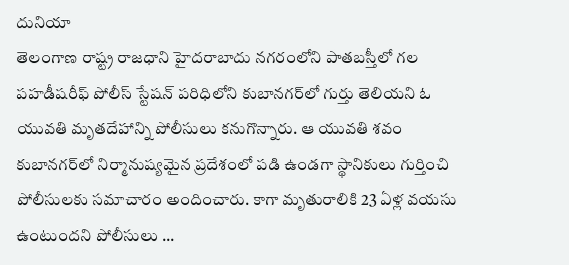దునియా
తెలంగాణ రాష్ట్ర రాజధాని హైదరాబాదు నగరంలోని పాతబస్తీలో గల పహడీషరీఫ్ పోలీస్ స్టేషన్ పరిధిలోని కుబానగర్‌లో గుర్తు తెలియని ఓ యువతి మృతదేహాన్ని పోలీసులు కనుగొన్నారు. ఆ యువతి శవం కుబానగర్‌లో నిర్మానుష్యమైన ప్రదేశంలో పడి ఉండగా స్థానికులు గుర్తించి పోలీసులకు సమాచారం అందించారు. కాగా మృతురాలికి 23 ఏళ్ల వయసు ఉంటుందని పోలీసులు ...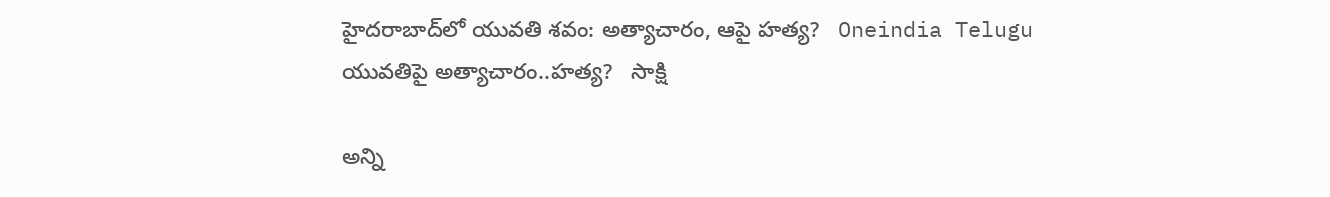హైదరాబాద్‌లో యువతి శవం: అత్యాచారం, ఆపై హత్య?   Oneindia Telugu
యువతిపై అత్యాచారం..హత్య?   సాక్షి

అన్ని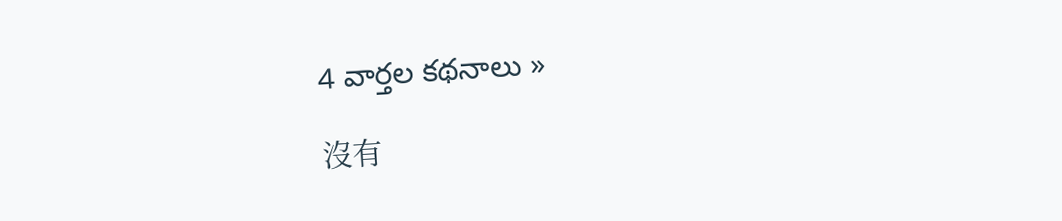4 వార్తల కథనాలు »

沒有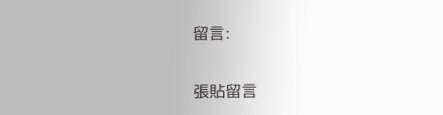留言:

張貼留言